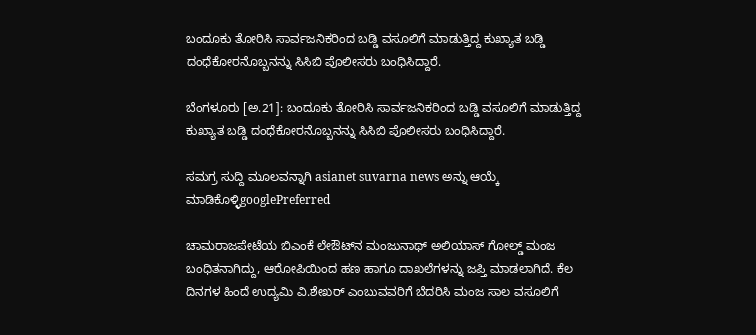ಬಂದೂಕು ತೋರಿಸಿ ಸಾರ್ವಜನಿಕರಿಂದ ಬಡ್ಡಿ ವಸೂಲಿಗೆ ಮಾಡುತ್ತಿದ್ದ ಕುಖ್ಯಾತ ಬಡ್ಡಿ ದಂಧೆಕೋರನೊಬ್ಬನನ್ನು ಸಿಸಿಬಿ ಪೊಲೀಸರು ಬಂಧಿಸಿದ್ದಾರೆ.

ಬೆಂಗಳೂರು [ಅ.21]: ಬಂದೂಕು ತೋರಿಸಿ ಸಾರ್ವಜನಿಕರಿಂದ ಬಡ್ಡಿ ವಸೂಲಿಗೆ ಮಾಡುತ್ತಿದ್ದ ಕುಖ್ಯಾತ ಬಡ್ಡಿ ದಂಧೆಕೋರನೊಬ್ಬನನ್ನು ಸಿಸಿಬಿ ಪೊಲೀಸರು ಬಂಧಿಸಿದ್ದಾರೆ.

ಸಮಗ್ರ ಸುದ್ದಿ ಮೂಲವನ್ನಾಗಿ asianet suvarna news ಅನ್ನು ಆಯ್ಕೆ ಮಾಡಿಕೊಳ್ಳಿgooglePreferred

ಚಾಮರಾಜಪೇಟೆಯ ಬಿಎಂಕೆ ಲೇಔಟ್‌ನ ಮಂಜುನಾಥ್‌ ಅಲಿಯಾಸ್‌ ಗೋಲ್ಡ್‌ ಮಂಜ ಬಂಧಿತನಾಗಿದ್ದು, ಆರೋಪಿಯಿಂದ ಹಣ ಹಾಗೂ ದಾಖಲೆಗಳನ್ನು ಜಪ್ತಿ ಮಾಡಲಾಗಿದೆ. ಕೆಲ ದಿನಗಳ ಹಿಂದೆ ಉದ್ಯಮಿ ವಿ.ಶೇಖರ್‌ ಎಂಬುವವರಿಗೆ ಬೆದರಿಸಿ ಮಂಜ ಸಾಲ ವಸೂಲಿಗೆ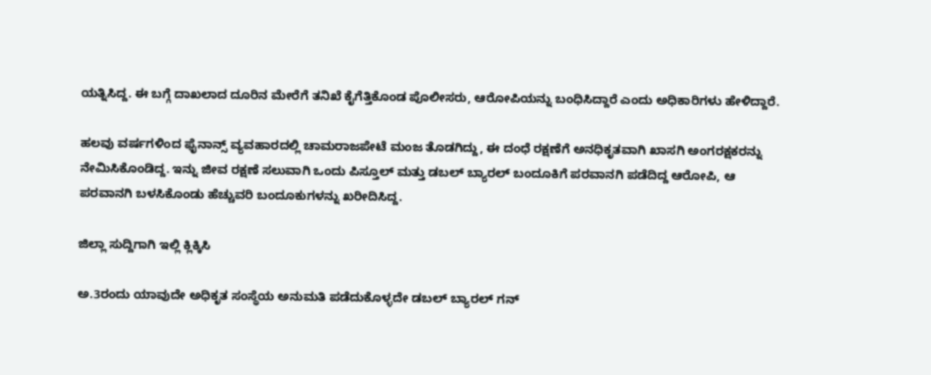ಯತ್ನಿಸಿದ್ದ. ಈ ಬಗ್ಗೆ ದಾಖಲಾದ ದೂರಿನ ಮೇರೆಗೆ ತನಿಖೆ ಕೈಗೆತ್ತಿಕೊಂಡ ಪೊಲೀಸರು, ಆರೋಪಿಯನ್ನು ಬಂಧಿಸಿದ್ದಾರೆ ಎಂದು ಅಧಿಕಾರಿಗಳು ಹೇಳಿದ್ದಾರೆ.

ಹಲವು ವರ್ಷಗಳಿಂದ ಫೈನಾನ್ಸ್‌ ವ್ಯವಹಾರದಲ್ಲಿ ಚಾಮರಾಜಪೇಟೆ ಮಂಜ ತೊಡಗಿದ್ದು, ಈ ದಂಧೆ ರಕ್ಷಣೆಗೆ ಅನಧಿಕೃತವಾಗಿ ಖಾಸಗಿ ಅಂಗರಕ್ಷಕರನ್ನು ನೇಮಿಸಿಕೊಂಡಿದ್ದ. ಇನ್ನು ಜೀವ ರಕ್ಷಣೆ ಸಲುವಾಗಿ ಒಂದು ಪಿಸ್ತೂಲ್‌ ಮತ್ತು ಡಬಲ್‌ ಬ್ಯಾರಲ್‌ ಬಂದೂಕಿಗೆ ಪರವಾನಗಿ ಪಡೆದಿದ್ದ ಆರೋಪಿ, ಆ ಪರವಾನಗಿ ಬಳಸಿಕೊಂಡು ಹೆಚ್ಚುವರಿ ಬಂದೂಕುಗಳನ್ನು ಖರೀದಿಸಿದ್ದ.

ಜಿಲ್ಲಾ ಸುದ್ದಿಗಾಗಿ ಇಲ್ಲಿ ಕ್ಲಿಕ್ಕಿಸಿ

ಅ.3ರಂದು ಯಾವುದೇ ಅಧಿಕೃತ ಸಂಸ್ಥೆಯ ಅನುಮತಿ ಪಡೆದುಕೊಳ್ಳದೇ ಡಬಲ್‌ ಬ್ಯಾರಲ್‌ ಗನ್‌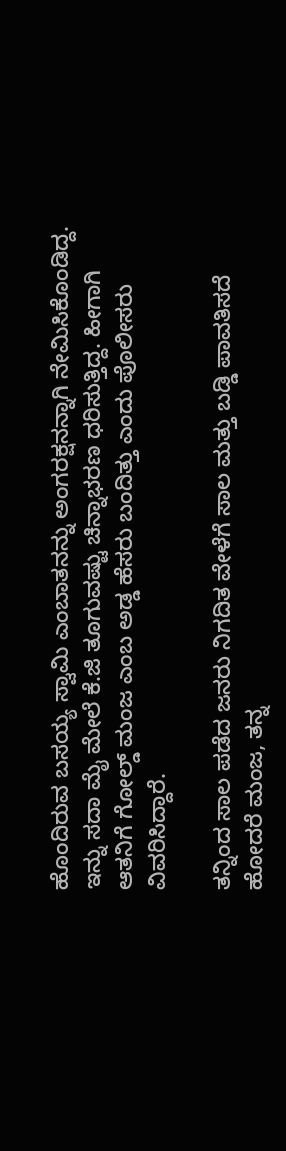ಹೊಂದಿರುವ ಬಸಯ್ಯ ಸ್ವಾಮಿ ಎಂಬಾತನನ್ನು ಅಂಗರಕ್ಷನನ್ನಾಗಿ ನೇಮಿಸಿಕೊಂಡಿದ್ದ. ಇನ್ನು ಸದಾ ಮೈ ಮೇಲೆ ಕೆ.ಜಿ ತೂಗುವಷ್ಟು ಚಿನ್ನಾಭರಣ ಧರಿಸುತ್ತಿದ್ದ. ಹೀಗಾಗಿ ಆತನಿಗೆ ಗೋಲ್ಡ್‌ ಮಂಜ ಎಂಬ ಅಡ್ಡ ಹೆಸರು ಬಂದಿತ್ತು ಎಂದು ಪೊಲೀಸರು ವಿವರಿಸಿದ್ದಾರೆ.

ತನ್ನಿಂದ ಸಾಲ ಪಡೆದ ಜನರು ನಿಗದಿತ ವೇಳೆಗೆ ಸಾಲ ಮತ್ತು ಬಡ್ಡಿ ಪಾವತಿಸದೆ ಹೋದರೆ ಮಂಜ, ತನ್ನ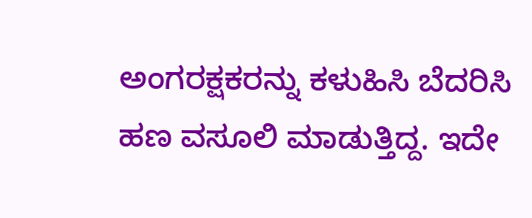ಅಂಗರಕ್ಷಕರನ್ನು ಕಳುಹಿಸಿ ಬೆದರಿಸಿ ಹಣ ವಸೂಲಿ ಮಾಡುತ್ತಿದ್ದ. ಇದೇ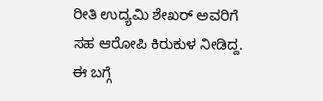ರೀತಿ ಉದ್ಯಮಿ ಶೇಖರ್‌ ಅವರಿಗೆ ಸಹ ಆರೋಪಿ ಕಿರುಕುಳ ನೀಡಿದ್ದ. ಈ ಬಗ್ಗೆ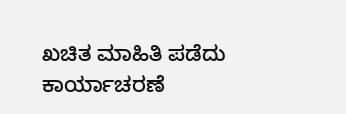ಖಚಿತ ಮಾಹಿತಿ ಪಡೆದು ಕಾರ್ಯಾಚರಣೆ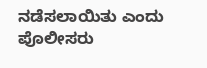ನಡೆಸಲಾಯಿತು ಎಂದು ಪೊಲೀಸರು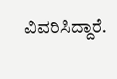ವಿವರಿಸಿದ್ದಾರೆ.